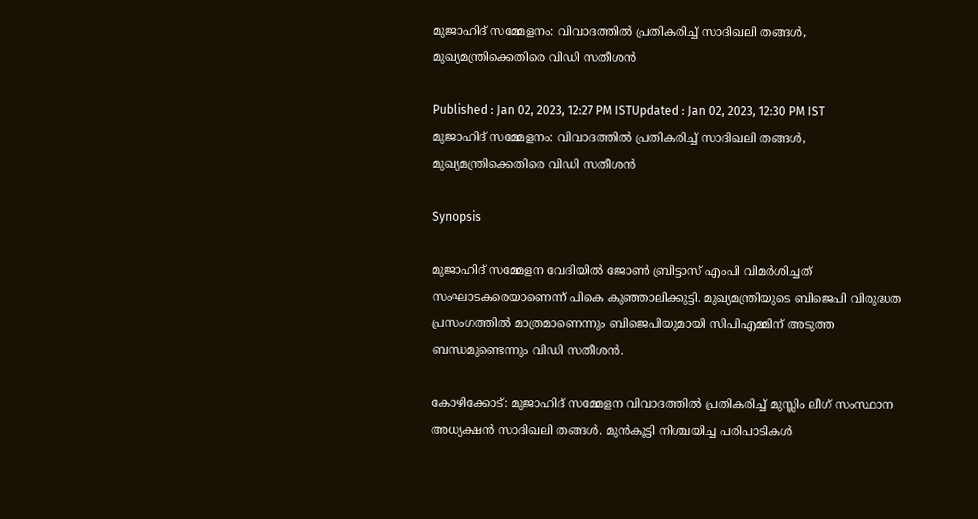മുജാഹിദ് സമ്മേളനം: വിവാദത്തിൽ പ്രതികരിച്ച് സാദിഖലി തങ്ങൾ, മുഖ്യമന്ത്രിക്കെതിരെ വിഡി സതീശൻ

Published : Jan 02, 2023, 12:27 PM ISTUpdated : Jan 02, 2023, 12:30 PM IST
മുജാഹിദ് സമ്മേളനം: വിവാദത്തിൽ പ്രതികരിച്ച് സാദിഖലി തങ്ങൾ, മുഖ്യമന്ത്രിക്കെതിരെ വിഡി സതീശൻ

Synopsis

മുജാഹിദ് സമ്മേളന വേദിയിൽ ജോൺ ബ്രിട്ടാസ് എംപി വിമർശിച്ചത് സംഘാടകരെയാണെന്ന് പികെ കുഞ്ഞാലിക്കുട്ടി. മുഖ്യമന്ത്രിയുടെ ബിജെപി വിരുദ്ധത പ്രസംഗത്തിൽ മാത്രമാണെന്നും ബിജെപിയുമായി സിപിഎമ്മിന് അടുത്ത ബന്ധമുണ്ടെന്നും വിഡി സതീശൻ.

കോഴിക്കോട്: മുജാഹിദ് സമ്മേളന വിവാദത്തിൽ പ്രതികരിച്ച് മുസ്ലിം ലീഗ് സംസ്ഥാന അധ്യക്ഷൻ സാദിഖലി തങ്ങൾ. മുൻകൂട്ടി നിശ്ചയിച്ച പരിപാടികൾ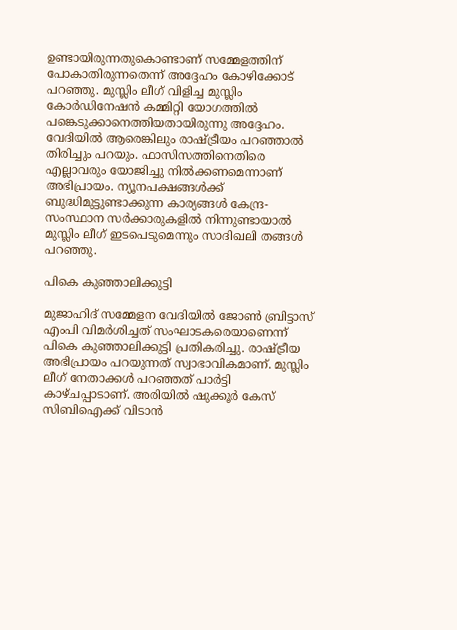ഉണ്ടായിരുന്നതുകൊണ്ടാണ് സമ്മേളത്തിന് പോകാതിരുന്നതെന്ന് അദ്ദേഹം കോഴിക്കോട് പറഞ്ഞു. മുസ്ലിം ലീഗ് വിളിച്ച മുസ്ലിം കോർഡിനേഷൻ കമ്മിറ്റി യോഗത്തിൽ പങ്കെടുക്കാനെത്തിയതായിരുന്നു അദ്ദേഹം. വേദിയിൽ ആരെങ്കിലും രാഷ്ട്രീയം പറഞ്ഞാൽ  തിരിച്ചും പറയും. ഫാസിസത്തിനെതിരെ എല്ലാവരും യോജിച്ചു നിൽക്കണമെന്നാണ് അഭിപ്രായം. ന്യൂനപക്ഷങ്ങൾക്ക് ബുദ്ധിമുട്ടുണ്ടാക്കുന്ന കാര്യങ്ങൾ കേന്ദ്ര-സംസ്ഥാന സർക്കാരുകളിൽ നിന്നുണ്ടായാൽ മുസ്ലിം ലീഗ് ഇടപെടുമെന്നും സാദിഖലി തങ്ങൾ പറഞ്ഞു.

പികെ കുഞ്ഞാലിക്കുട്ടി

മുജാഹിദ് സമ്മേളന വേദിയിൽ ജോൺ ബ്രിട്ടാസ് എംപി വിമർശിച്ചത് സംഘാടകരെയാണെന്ന് പികെ കുഞ്ഞാലിക്കുട്ടി പ്രതികരിച്ചു. രാഷ്ട്രീയ അഭിപ്രായം പറയുന്നത് സ്വാഭാവികമാണ്. മുസ്ലിം ലീഗ് നേതാക്കൾ പറഞ്ഞത് പാർട്ടി കാഴ്ചപ്പാടാണ്. അരിയിൽ ഷുക്കൂർ കേസ് സിബിഐക്ക് വിടാൻ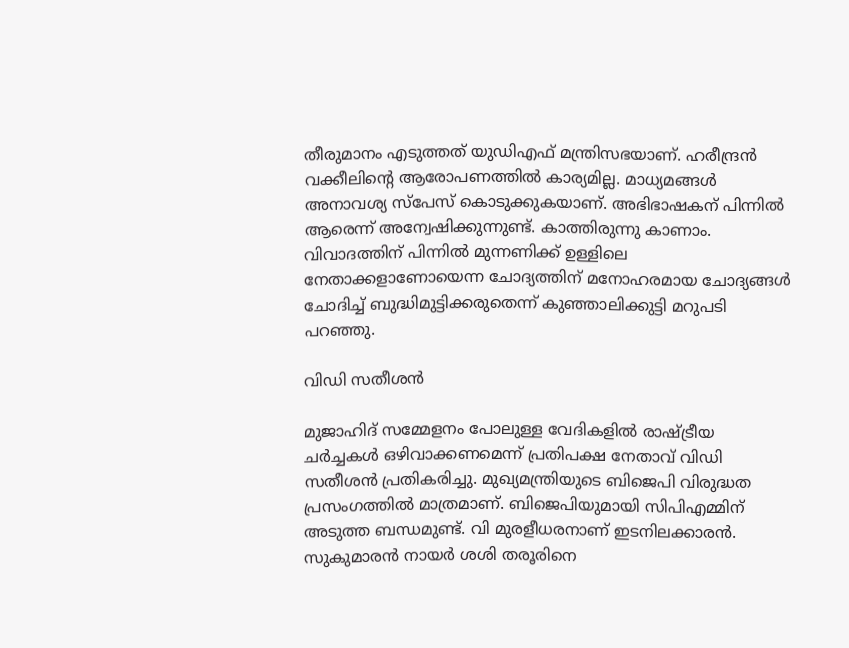തീരുമാനം എടുത്തത് യുഡിഎഫ് മന്ത്രിസഭയാണ്. ഹരീന്ദ്രൻ വക്കീലിന്റെ ആരോപണത്തിൽ കാര്യമില്ല. മാധ്യമങ്ങൾ അനാവശ്യ സ്പേസ് കൊടുക്കുകയാണ്. അഭിഭാഷകന് പിന്നിൽ ആരെന്ന് അന്വേഷിക്കുന്നുണ്ട്. കാത്തിരുന്നു കാണാം. വിവാദത്തിന് പിന്നിൽ മുന്നണിക്ക് ഉള്ളിലെ നേതാക്കളാണോയെന്ന ചോദ്യത്തിന് മനോഹരമായ ചോദ്യങ്ങൾ ചോദിച്ച് ബുദ്ധിമുട്ടിക്കരുതെന്ന് കുഞ്ഞാലിക്കുട്ടി മറുപടി പറഞ്ഞു.

വിഡി സതീശൻ

മുജാഹിദ് സമ്മേളനം പോലുള്ള വേദികളിൽ രാഷ്ട്രീയ ചർച്ചകൾ ഒഴിവാക്കണമെന്ന് പ്രതിപക്ഷ നേതാവ് വിഡി സതീശൻ പ്രതികരിച്ചു. മുഖ്യമന്ത്രിയുടെ ബിജെപി വിരുദ്ധത പ്രസംഗത്തിൽ മാത്രമാണ്. ബിജെപിയുമായി സിപിഎമ്മിന് അടുത്ത ബന്ധമുണ്ട്. വി മുരളീധരനാണ് ഇടനിലക്കാരൻ. സുകുമാരൻ നായർ ശശി തരൂരിനെ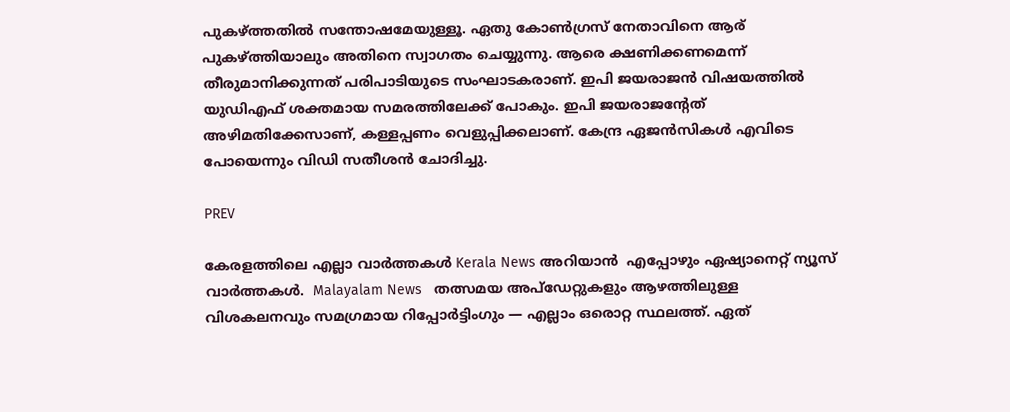പുകഴ്ത്തതിൽ സന്തോഷമേയുള്ളൂ. ഏതു കോൺഗ്രസ് നേതാവിനെ ആര് പുകഴ്ത്തിയാലും അതിനെ സ്വാഗതം ചെയ്യുന്നു. ആരെ ക്ഷണിക്കണമെന്ന് തീരുമാനിക്കുന്നത് പരിപാടിയുടെ സംഘാടകരാണ്. ഇപി ജയരാജൻ വിഷയത്തിൽ യുഡിഎഫ് ശക്തമായ സമരത്തിലേക്ക് പോകും. ഇപി ജയരാജന്റേത് അഴിമതിക്കേസാണ്, കള്ളപ്പണം വെളുപ്പിക്കലാണ്. കേന്ദ്ര ഏജൻസികൾ എവിടെ പോയെന്നും വിഡി സതീശൻ ചോദിച്ചു.

PREV

കേരളത്തിലെ എല്ലാ വാർത്തകൾ Kerala News അറിയാൻ  എപ്പോഴും ഏഷ്യാനെറ്റ് ന്യൂസ് വാർത്തകൾ.  Malayalam News   തത്സമയ അപ്‌ഡേറ്റുകളും ആഴത്തിലുള്ള വിശകലനവും സമഗ്രമായ റിപ്പോർട്ടിംഗും — എല്ലാം ഒരൊറ്റ സ്ഥലത്ത്. ഏത്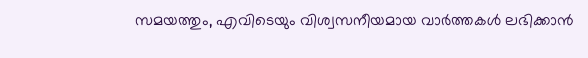സമയത്തും, എവിടെയും വിശ്വസനീയമായ വാർത്തകൾ ലഭിക്കാൻ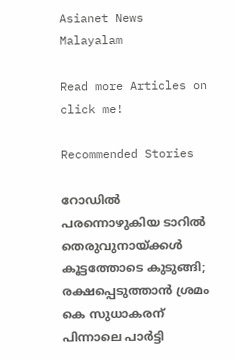Asianet News Malayalam

Read more Articles on
click me!

Recommended Stories

റോഡിൽ പരന്നൊഴുകിയ ടാറിൽ തെരുവുനായ്ക്കള്‍ കൂട്ടത്തോടെ കുടുങ്ങി; രക്ഷപ്പെടുത്താൻ ശ്രമം
കെ സുധാകരന് പിന്നാലെ പാര്‍ട്ടി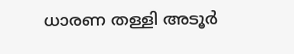ധാരണ തള്ളി അടൂര്‍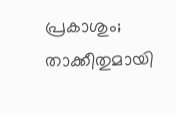പ്രകാശും; താക്കീതുമായി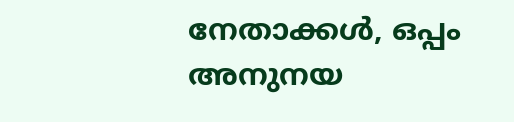നേതാക്കള്‍, ഒപ്പം അനുനയ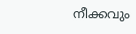നീക്കവും